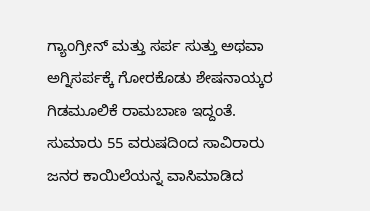ಗ್ಯಾಂಗ್ರೀನ್ ಮತ್ತು ಸರ್ಪ ಸುತ್ತು ಅಥವಾ ಅಗ್ನಿಸರ್ಪಕ್ಕೆ ಗೋರಕೊಡು ಶೇಷನಾಯ್ಕರ ಗಿಡಮೂಲಿಕೆ ರಾಮಬಾಣ ಇದ್ದಂತೆ.
ಸುಮಾರು 55 ವರುಷದಿಂದ ಸಾವಿರಾರು ಜನರ ಕಾಯಿಲೆಯನ್ನ ವಾಸಿಮಾಡಿದ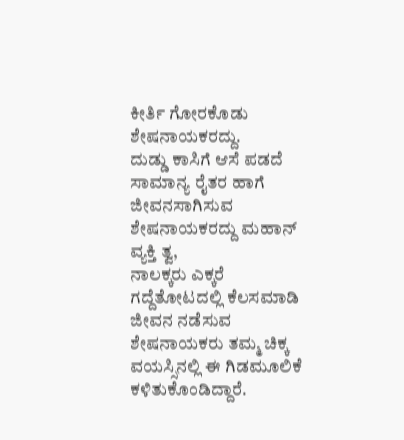ಕೀರ್ತಿ ಗೋರಕೊಡು ಶೇಷನಾಯಕರದ್ದು.
ದುಡ್ಡು ಕಾಸಿಗೆ ಆಸೆ ಪಡದೆ ಸಾಮಾನ್ಯ ರೈತರ ಹಾಗೆ ಜೀವನಸಾಗಿಸುವ ಶೇಷನಾಯಕರದ್ದು ಮಹಾನ್ ವ್ಯಕ್ತಿ ತ್ವ,
ನಾಲಕ್ಕರು ಎಕ್ಕರೆ ಗದ್ದೆತೋಟದಲ್ಲಿ ಕೆಲಸಮಾಡಿ ಜೀವನ ನಡೆಸುವ ಶೇಷನಾಯಕರು ತಮ್ಮ ಚಿಕ್ಕ ವಯಸ್ಸಿನಲ್ಲಿ ಈ ಗಿಡಮೂಲಿಕೆ ಕಳಿತುಕೊಂಡಿದ್ದಾರೆ.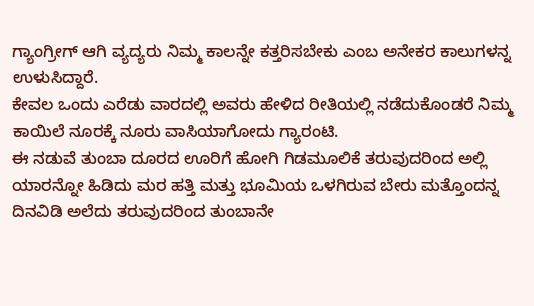ಗ್ಯಾಂಗ್ರೀಗ್ ಆಗಿ ವ್ಯದ್ಯರು ನಿಮ್ಮ ಕಾಲನ್ನೇ ಕತ್ತರಿಸಬೇಕು ಎಂಬ ಅನೇಕರ ಕಾಲುಗಳನ್ನ ಉಳುಸಿದ್ದಾರೆ.
ಕೇವಲ ಒಂದು ಎರೆಡು ವಾರದಲ್ಲಿ ಅವರು ಹೇಳಿದ ರೀತಿಯಲ್ಲಿ ನಡೆದುಕೊಂಡರೆ ನಿಮ್ಮ ಕಾಯಿಲೆ ನೂರಕ್ಕೆ ನೂರು ವಾಸಿಯಾಗೋದು ಗ್ಯಾರಂಟಿ.
ಈ ನಡುವೆ ತುಂಬಾ ದೂರದ ಊರಿಗೆ ಹೋಗಿ ಗಿಡಮೂಲಿಕೆ ತರುವುದರಿಂದ ಅಲ್ಲಿ ಯಾರನ್ನೋ ಹಿಡಿದು ಮರ ಹತ್ತಿ ಮತ್ತು ಭೂಮಿಯ ಒಳಗಿರುವ ಬೇರು ಮತ್ತೊಂದನ್ನ ದಿನವಿಡಿ ಅಲೆದು ತರುವುದರಿಂದ ತುಂಬಾನೇ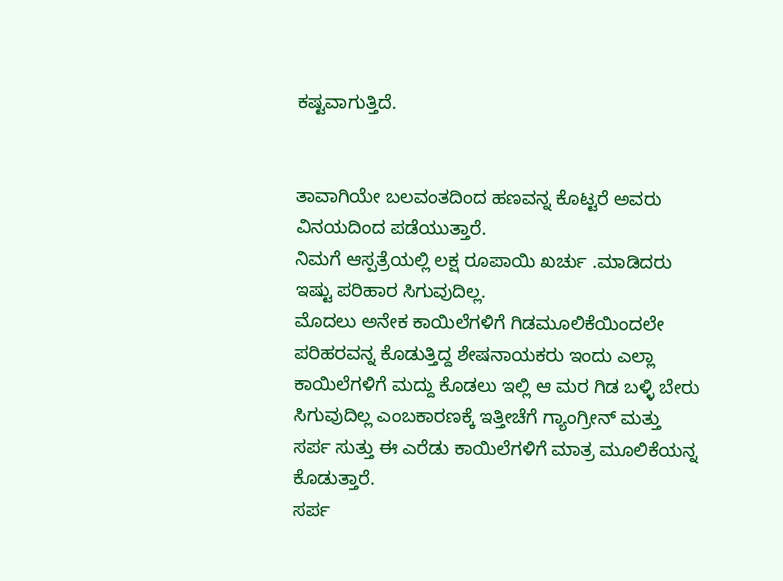ಕಷ್ಟವಾಗುತ್ತಿದೆ.


ತಾವಾಗಿಯೇ ಬಲವಂತದಿಂದ ಹಣವನ್ನ ಕೊಟ್ಟರೆ ಅವರು ವಿನಯದಿಂದ ಪಡೆಯುತ್ತಾರೆ.
ನಿಮಗೆ ಆಸ್ಪತ್ರೆಯಲ್ಲಿ ಲಕ್ಷ ರೂಪಾಯಿ ಖರ್ಚು .ಮಾಡಿದರು ಇಷ್ಟು ಪರಿಹಾರ ಸಿಗುವುದಿಲ್ಲ.
ಮೊದಲು ಅನೇಕ ಕಾಯಿಲೆಗಳಿಗೆ ಗಿಡಮೂಲಿಕೆಯಿಂದಲೇ ಪರಿಹರವನ್ನ ಕೊಡುತ್ತಿದ್ದ ಶೇಷನಾಯಕರು ಇಂದು ಎಲ್ಲಾ ಕಾಯಿಲೆಗಳಿಗೆ ಮದ್ದು ಕೊಡಲು ಇಲ್ಲಿ ಆ ಮರ ಗಿಡ ಬಳ್ಳಿ ಬೇರು ಸಿಗುವುದಿಲ್ಲ ಎಂಬಕಾರಣಕ್ಕೆ ಇತ್ತೀಚೆಗೆ ಗ್ಯಾಂಗ್ರೀನ್ ಮತ್ತು ಸರ್ಪ ಸುತ್ತು ಈ ಎರೆಡು ಕಾಯಿಲೆಗಳಿಗೆ ಮಾತ್ರ ಮೂಲಿಕೆಯನ್ನ ಕೊಡುತ್ತಾರೆ.
ಸರ್ಪ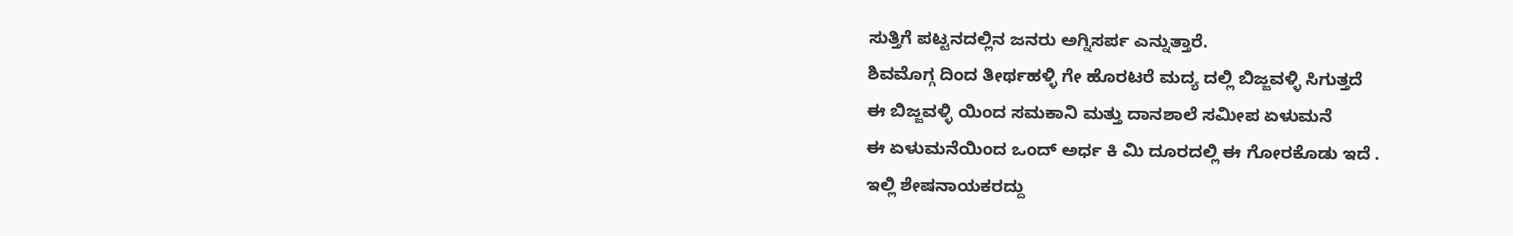ಸುತ್ತಿಗೆ ಪಟ್ಟನದಲ್ಲಿನ ಜನರು ಅಗ್ನಿಸರ್ಪ ಎನ್ನುತ್ತಾರೆ.
ಶಿವಮೊಗ್ಗ ದಿಂದ ತೀರ್ಥಹಳ್ಳಿ ಗೇ ಹೊರಟರೆ ಮದ್ಯ ದಲ್ಲಿ ಬಿಜ್ಜವಳ್ಳಿ ಸಿಗುತ್ತದೆ
ಈ ಬಿಜ್ಜವಳ್ಳಿ ಯಿಂದ ಸಮಕಾನಿ ಮತ್ತು ದಾನಶಾಲೆ ಸಮೀಪ ಏಳುಮನೆ
ಈ ಏಳುಮನೆಯಿಂದ ಒಂದ್ ಅರ್ಧ ಕಿ ಮಿ ದೂರದಲ್ಲಿ ಈ ಗೋರಕೊಡು ಇದೆ .
ಇಲ್ಲಿ ಶೇಷನಾಯಕರದ್ದು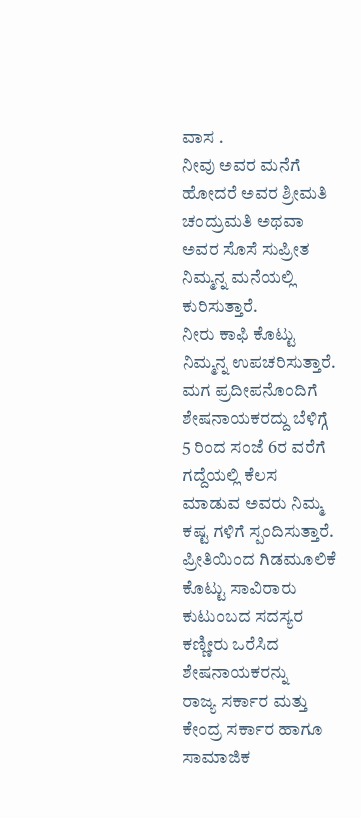ವಾಸ .
ನೀವು ಅವರ ಮನೆಗೆ ಹೋದರೆ ಅವರ ಶ್ರೀಮತಿ ಚಂದ್ರುಮತಿ ಅಥವಾ ಅವರ ಸೊಸೆ ಸುಪ್ರೀತ ನಿಮ್ಮನ್ನ ಮನೆಯಲ್ಲಿ ಕುರಿಸುತ್ತಾರೆ.
ನೀರು ಕಾಫಿ ಕೊಟ್ಟು ನಿಮ್ಮನ್ನ ಉಪಚರಿಸುತ್ತಾರೆ.
ಮಗ ಪ್ರದೀಪನೊಂದಿಗೆ ಶೇಷನಾಯಕರದ್ದು ಬೆಳಿಗ್ಗೆ 5 ರಿಂದ ಸಂಜೆ 6ರ ವರೆಗೆ ಗದ್ದೆಯಲ್ಲಿ ಕೆಲಸ ಮಾಡುವ ಅವರು ನಿಮ್ಮ ಕಷ್ಟ ಗಳಿಗೆ ಸ್ಪಂದಿಸುತ್ತಾರೆ.
ಪ್ರೀತಿಯಿಂದ ಗಿಡಮೂಲಿಕೆ ಕೊಟ್ಟು ಸಾವಿರಾರು ಕುಟುಂಬದ ಸದಸ್ಯರ ಕಣ್ಣೀರು ಒರೆಸಿದ ಶೇಷನಾಯಕರನ್ನು
ರಾಜ್ಯ ಸರ್ಕಾರ ಮತ್ತು ಕೇಂದ್ರ ಸರ್ಕಾರ ಹಾಗೂ ಸಾಮಾಜಿಕ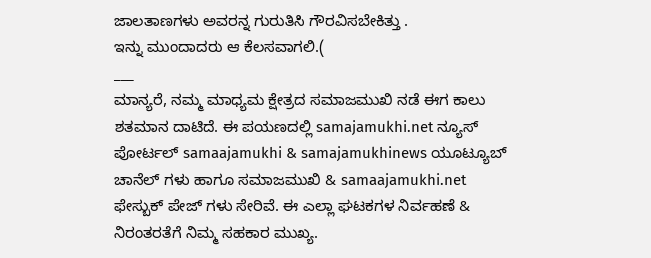ಜಾಲತಾಣಗಳು ಅವರನ್ನ ಗುರುತಿಸಿ ಗೌರವಿಸಬೇಕಿತ್ತು .
ಇನ್ನು ಮುಂದಾದರು ಆ ಕೆಲಸವಾಗಲಿ.(
___
ಮಾನ್ಯರೆ, ನಮ್ಮ ಮಾಧ್ಯಮ ಕ್ಷೇತ್ರದ ಸಮಾಜಮುಖಿ ನಡೆ ಈಗ ಕಾಲು ಶತಮಾನ ದಾಟಿದೆ. ಈ ಪಯಣದಲ್ಲಿ samajamukhi.net ನ್ಯೂಸ್ ಪೋರ್ಟಲ್ samaajamukhi & samajamukhinews ಯೂಟ್ಯೂಬ್ ಚಾನೆಲ್ ಗಳು ಹಾಗೂ ಸಮಾಜಮುಖಿ & samaajamukhi.net ಫೇಸ್ಬುಕ್ ಪೇಜ್ ಗಳು ಸೇರಿವೆ. ಈ ಎಲ್ಲಾ ಘಟಕಗಳ ನಿರ್ವಹಣೆ & ನಿರಂತರತೆಗೆ ನಿಮ್ಮ ಸಹಕಾರ ಮುಖ್ಯ.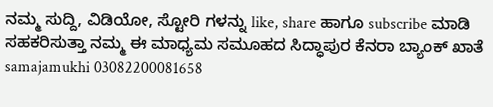ನಮ್ಮ ಸುದ್ದಿ, ವಿಡಿಯೋ, ಸ್ಟೋರಿ ಗಳನ್ನು like, share ಹಾಗೂ subscribe ಮಾಡಿ ಸಹಕರಿಸುತ್ತಾ ನಮ್ಮ ಈ ಮಾಧ್ಯಮ ಸಮೂಹದ ಸಿದ್ಧಾಪುರ ಕೆನರಾ ಬ್ಯಾಂಕ್ ಖಾತೆ samajamukhi 03082200081658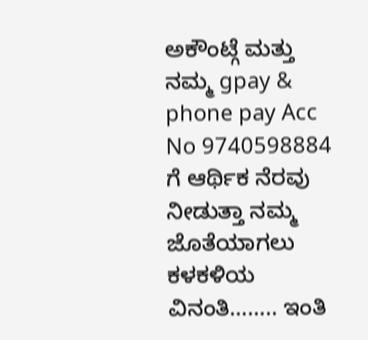ಅಕೌಂಟ್ಗೆ ಮತ್ತು ನಮ್ಮ gpay & phone pay Acc No 9740598884 ಗೆ ಆರ್ಥಿಕ ನೆರವು ನೀಡುತ್ತಾ ನಮ್ಮ ಜೊತೆಯಾಗಲು ಕಳಕಳಿಯ ವಿನಂತಿ…….. ಇಂತಿ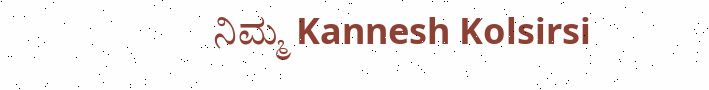ನಿಮ್ಮ Kannesh Kolsirsi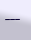___